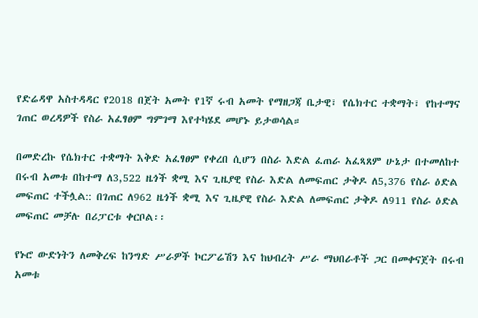የድሬዳዋ አስተዳዳር የ2018 በጀት አመት የ1ኛ ሩብ አመት የማዘጋጃ ቤታዊ፣ የሴክተር ተቋማት፣ የከተማና ገጠር ወረዳዎች የስራ አፈፃፀም ግምገማ እየተካሄደ መሆኑ ይታወሳል።

በመድረኩ የሴክተር ተቋማት እቅድ አፈፃፀም የቀረበ ሲሆን በስራ እድል ፈጠራ አፈጻጸም ሁኔታ በተመለከተ በሩብ አመቱ በከተማ ለ3,522 ዜጎች ቋሚ እና ጊዜያዊ የስራ እድል ለመፍጠር ታቅዶ ለ5,376 የስራ ዕድል መፍጠር ተችሏል:: በገጠር ለ962 ዜጎች ቋሚ እና ጊዜያዊ የስራ እድል ለመፍጠር ታቅዶ ለ911 የስራ ዕድል መፍጠር መቻሉ በሪፓርቱ ቀርቦል፡፡

የኑሮ ውድነትን ለመቅረፍ ከንግድ ሥራዎች ኮርፖሬሽን እና ከህብረት ሥራ ማህበራቶች ጋር በመቀናጀት በሩብ አመቱ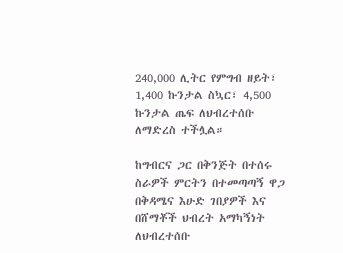240,000 ሊትር የምግብ ዘይት፣ 1,400 ኩንታል ስኳር፣ 4,500 ኩንታል ጤፍ ለህብረተሰቡ ለማድረስ ተችሏል።

ከግብርና ጋር በቅንጅት በተሰሩ ስራዎች ምርትን በተመጣጣኝ ዋጋ በቅዳሜና እሁድ ገበያዎች እና በሸማቾች ህብረት አማካኝነት ለህብረተሰቡ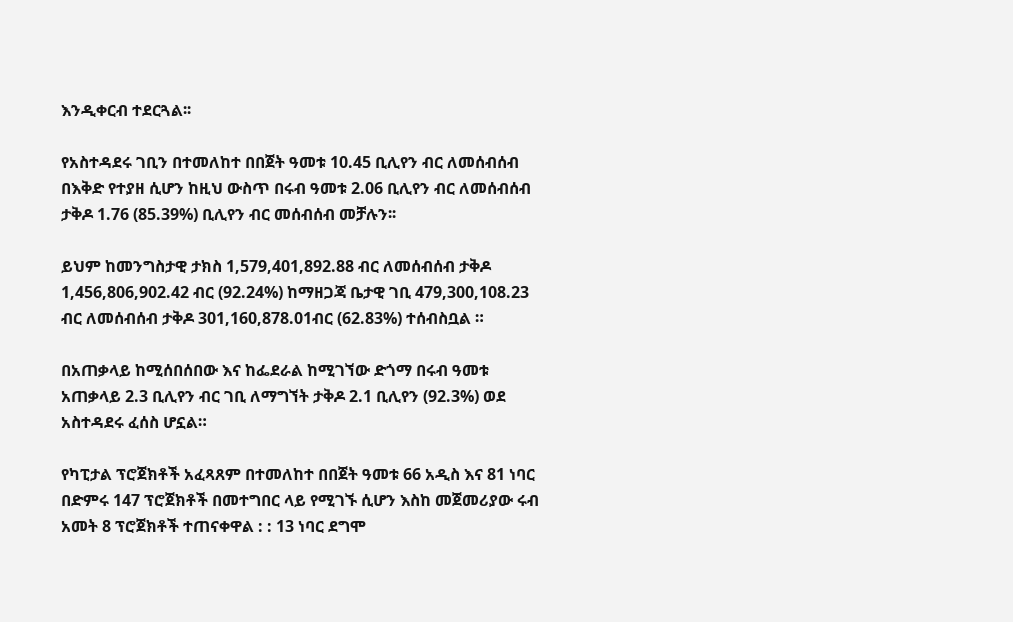እንዲቀርብ ተደርጓል፡፡

የአስተዳደሩ ገቢን በተመለከተ በበጀት ዓመቱ 10.45 ቢሊየን ብር ለመሰብሰብ በእቅድ የተያዘ ሲሆን ከዚህ ውስጥ በሩብ ዓመቱ 2.06 ቢሊየን ብር ለመሰብሰብ ታቅዶ 1.76 (85.39%) ቢሊየን ብር መሰብሰብ መቻሉን፡፡

ይህም ከመንግስታዊ ታክስ 1,579,401,892.88 ብር ለመሰብሰብ ታቅዶ 1,456,806,902.42 ብር (92.24%) ከማዘጋጃ ቤታዊ ገቢ 479,300,108.23 ብር ለመሰብሰብ ታቅዶ 301,160,878.01ብር (62.83%) ተሰብስቧል ።

በአጠቃላይ ከሚሰበሰበው እና ከፌደራል ከሚገኘው ድጎማ በሩብ ዓመቱ አጠቃላይ 2.3 ቢሊየን ብር ገቢ ለማግኘት ታቅዶ 2.1 ቢሊየን (92.3%) ወደ አስተዳደሩ ፈሰስ ሆኗል።

የካፒታል ፕሮጀክቶች አፈጻጸም በተመለከተ በበጀት ዓመቱ 66 አዲስ እና 81 ነባር በድምሩ 147 ፕሮጀክቶች በመተግበር ላይ የሚገኙ ሲሆን እስከ መጀመሪያው ሩብ አመት 8 ፕሮጀክቶች ተጠናቀዋል : : 13 ነባር ደግሞ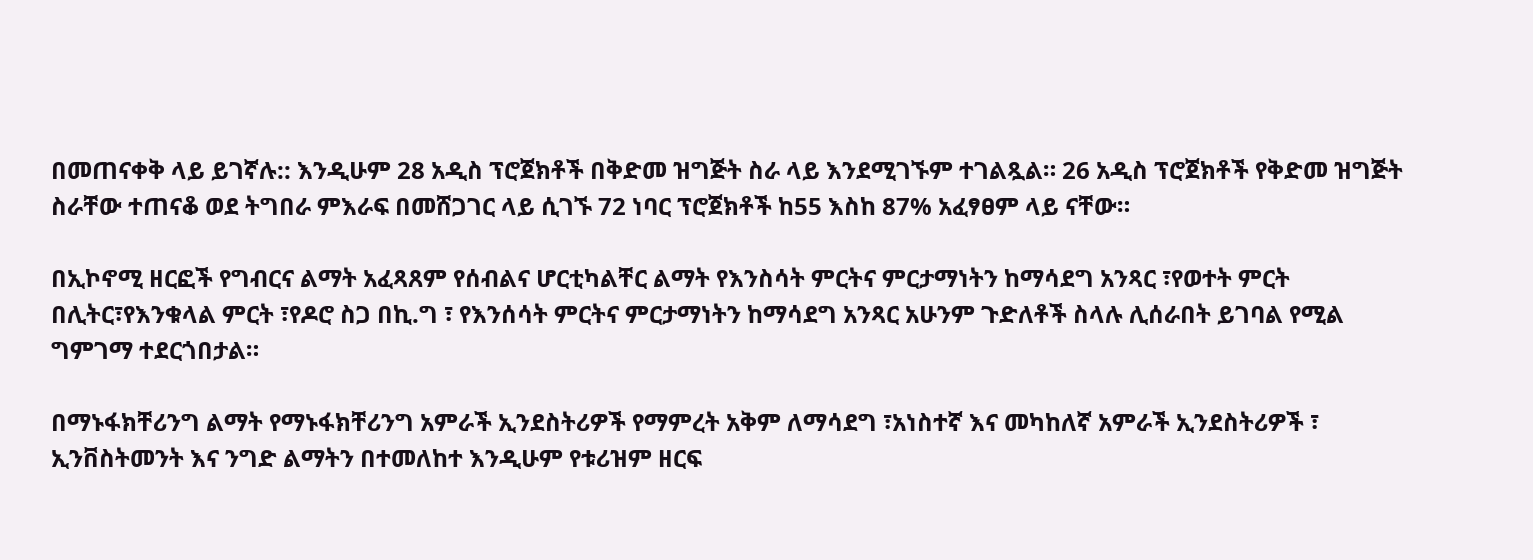በመጠናቀቅ ላይ ይገኛሉ:: እንዲሁም 28 አዲስ ፕሮጀክቶች በቅድመ ዝግጅት ስራ ላይ እንደሚገኙም ተገልጿል። 26 አዲስ ፕሮጀክቶች የቅድመ ዝግጅት ስራቸው ተጠናቆ ወደ ትግበራ ምእራፍ በመሸጋገር ላይ ሲገኙ 72 ነባር ፕሮጀክቶች ከ55 እስከ 87% አፈፃፀም ላይ ናቸው።

በኢኮኖሚ ዘርፎች የግብርና ልማት አፈጻጸም የሰብልና ሆርቲካልቸር ልማት የእንስሳት ምርትና ምርታማነትን ከማሳደግ አንጻር ፣የወተት ምርት በሊትር፣የእንቁላል ምርት ፣የዶሮ ስጋ በኪ.ግ ፣ የእንሰሳት ምርትና ምርታማነትን ከማሳደግ አንጻር አሁንም ጉድለቶች ስላሉ ሊሰራበት ይገባል የሚል ግምገማ ተደርጎበታል።

በማኑፋክቸሪንግ ልማት የማኑፋክቸሪንግ አምራች ኢንደስትሪዎች የማምረት አቅም ለማሳደግ ፣አነስተኛ እና መካከለኛ አምራች ኢንደስትሪዎች ፣ ኢንቨስትመንት እና ንግድ ልማትን በተመለከተ እንዲሁም የቱሪዝም ዘርፍ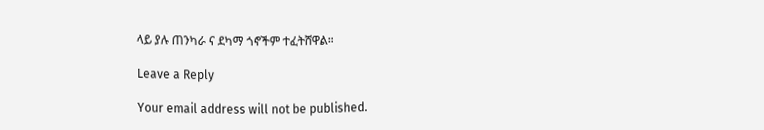ላይ ያሉ ጠንካራ ና ደካማ ጎኖችም ተፈትሸዋል።

Leave a Reply

Your email address will not be published.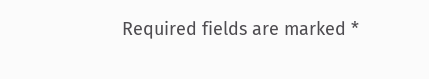Required fields are marked *